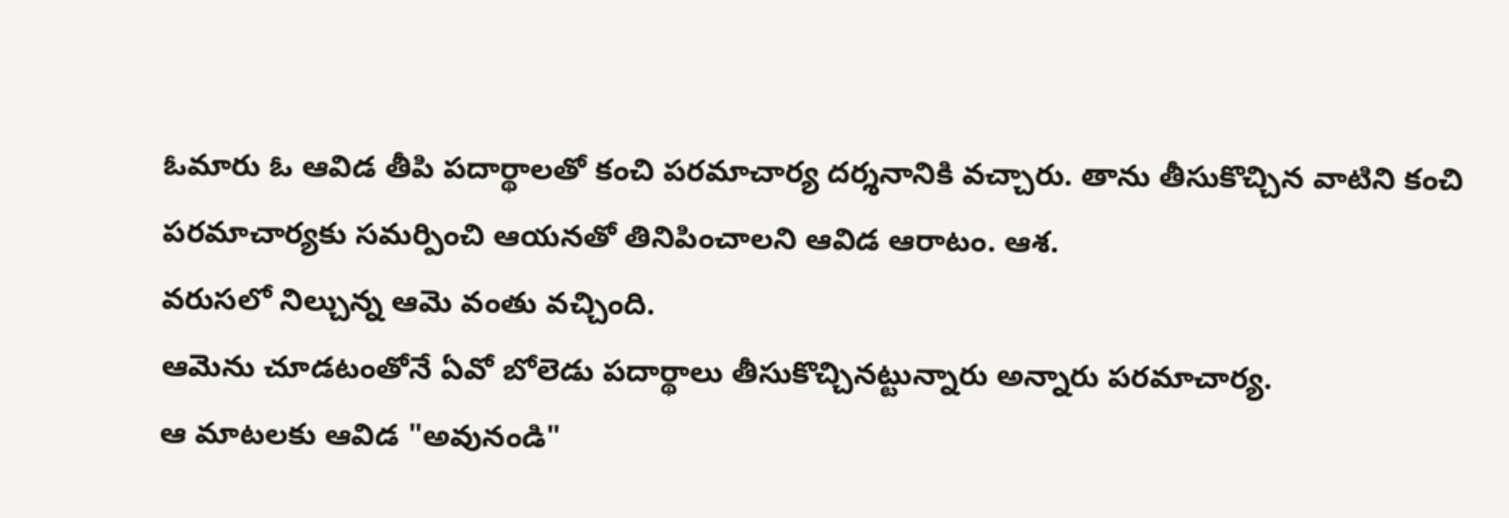ఓమారు ఓ ఆవిడ తీపి పదార్థాలతో కంచి పరమాచార్య దర్శనానికి వచ్చారు. తాను తీసుకొచ్చిన వాటిని కంచి పరమాచార్యకు సమర్పించి ఆయనతో తినిపించాలని ఆవిడ ఆరాటం. ఆశ.
వరుసలో నిల్చున్న ఆమె వంతు వచ్చింది.
ఆమెను చూడటంతోనే ఏవో బోలెడు పదార్థాలు తీసుకొచ్చినట్టున్నారు అన్నారు పరమాచార్య.
ఆ మాటలకు ఆవిడ "అవునండి"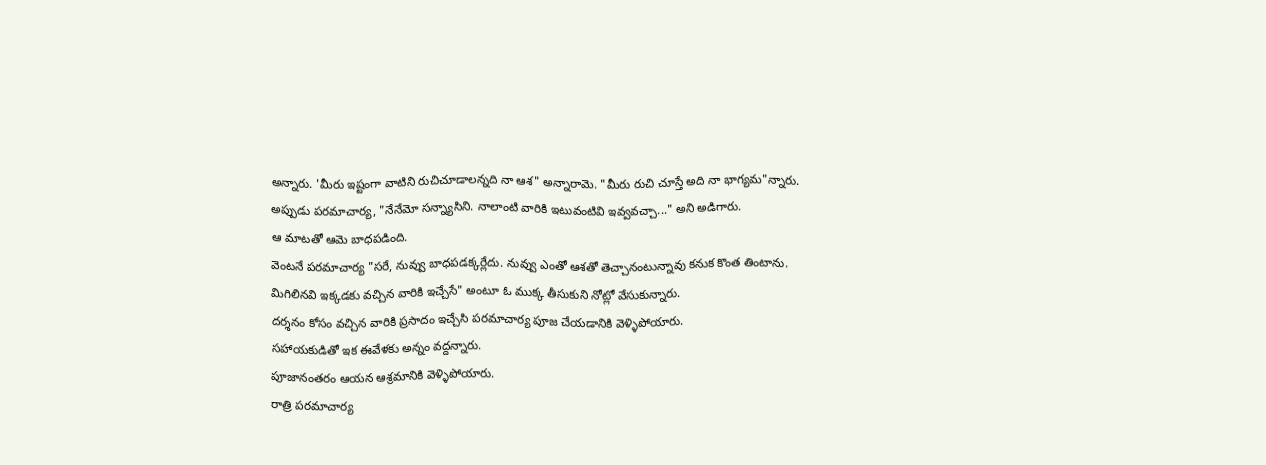అన్నారు. 'మీరు ఇష్టంగా వాటిని రుచిచూడాలన్నది నా ఆశ" అన్నారామె. "మీరు రుచి చూస్తే అది నా భాగ్యమ"న్నారు.
అప్పుడు పరమాచార్య, "నేనేమో సన్న్యాసిని. నాలాంటి వారికి ఇటువంటివి ఇవ్వవచ్చా..." అని అడిగారు.
ఆ మాటతో ఆమె బాధపడింది.
వెంటనే పరమాచార్య "సరే, నువ్వు బాధపడక్కర్లేదు. నువ్వు ఎంతో ఆశతో తెచ్చానంటున్నావు కనుక కొంత తింటాను. మిగిలినవి ఇక్కడకు వచ్చిన వారికి ఇచ్చేసే" అంటూ ఓ ముక్క తీసుకుని నోట్లో వేసుకున్నారు.
దర్శనం కోసం వచ్చిన వారికి ప్రసాదం ఇచ్చేసి పరమాచార్య పూజ చేయడానికి వెళ్ళిపోయారు.
సహాయకుడితో ఇక ఈవేళకు అన్నం వద్దన్నారు.
పూజానంతరం ఆయన ఆశ్రమానికి వెళ్ళిపోయారు.
రాత్రి పరమాచార్య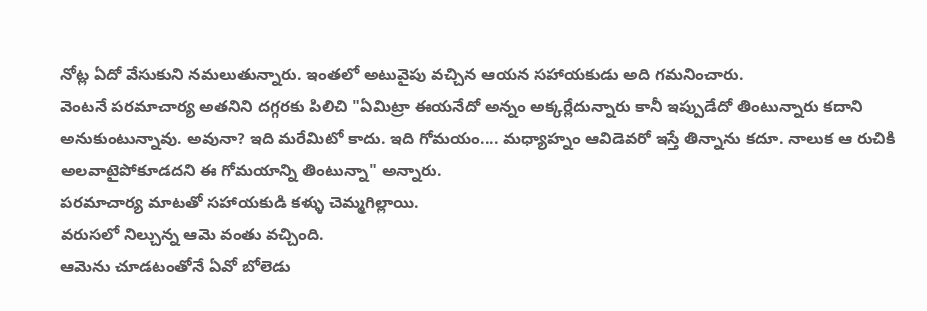నోట్ల ఏదో వేసుకుని నమలుతున్నారు. ఇంతలో అటువైపు వచ్చిన ఆయన సహాయకుడు అది గమనించారు.
వెంటనే పరమాచార్య అతనిని దగ్గరకు పిలిచి "ఏమిట్రా ఈయనేదో అన్నం అక్కర్లేదున్నారు కానీ ఇప్పుడేదో తింటున్నారు కదాని అనుకుంటున్నావు. అవునా? ఇది మరేమిటో కాదు. ఇది గోమయం.... మధ్యాహ్నం ఆవిడెవరో ఇస్తే తిన్నాను కదూ. నాలుక ఆ రుచికి అలవాటైపోకూడదని ఈ గోమయాన్ని తింటున్నా" అన్నారు.
పరమాచార్య మాటతో సహాయకుడి కళ్ళు చెమ్మగిల్లాయి.
వరుసలో నిల్చున్న ఆమె వంతు వచ్చింది.
ఆమెను చూడటంతోనే ఏవో బోలెడు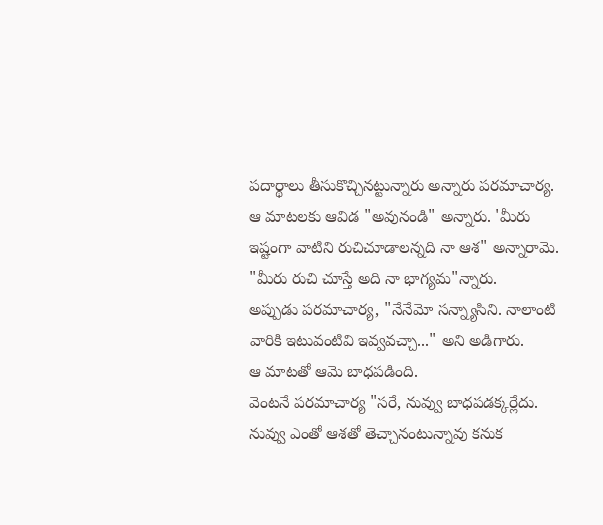పదార్థాలు తీసుకొచ్చినట్టున్నారు అన్నారు పరమాచార్య.
ఆ మాటలకు ఆవిడ "అవునండి" అన్నారు. 'మీరు ఇష్టంగా వాటిని రుచిచూడాలన్నది నా ఆశ" అన్నారామె. "మీరు రుచి చూస్తే అది నా భాగ్యమ"న్నారు.
అప్పుడు పరమాచార్య, "నేనేమో సన్న్యాసిని. నాలాంటి వారికి ఇటువంటివి ఇవ్వవచ్చా..." అని అడిగారు.
ఆ మాటతో ఆమె బాధపడింది.
వెంటనే పరమాచార్య "సరే, నువ్వు బాధపడక్కర్లేదు. నువ్వు ఎంతో ఆశతో తెచ్చానంటున్నావు కనుక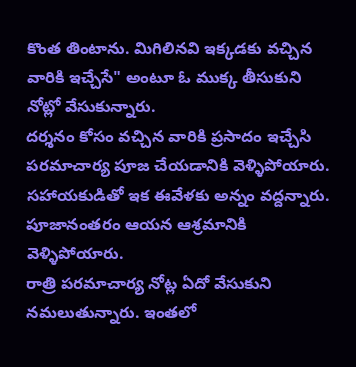కొంత తింటాను. మిగిలినవి ఇక్కడకు వచ్చిన వారికి ఇచ్చేసే" అంటూ ఓ ముక్క తీసుకుని నోట్లో వేసుకున్నారు.
దర్శనం కోసం వచ్చిన వారికి ప్రసాదం ఇచ్చేసి పరమాచార్య పూజ చేయడానికి వెళ్ళిపోయారు.
సహాయకుడితో ఇక ఈవేళకు అన్నం వద్దన్నారు.
పూజానంతరం ఆయన ఆశ్రమానికి వెళ్ళిపోయారు.
రాత్రి పరమాచార్య నోట్ల ఏదో వేసుకుని నమలుతున్నారు. ఇంతలో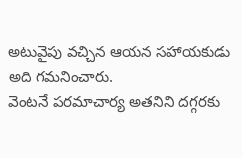అటువైపు వచ్చిన ఆయన సహాయకుడు అది గమనించారు.
వెంటనే పరమాచార్య అతనిని దగ్గరకు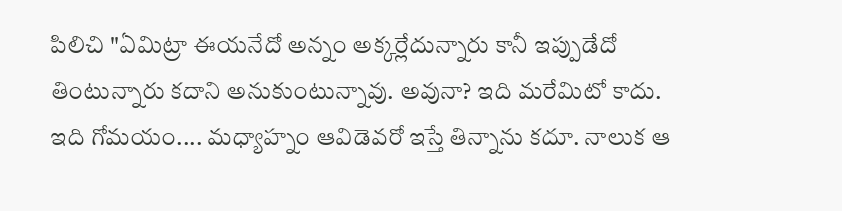పిలిచి "ఏమిట్రా ఈయనేదో అన్నం అక్కర్లేదున్నారు కానీ ఇప్పుడేదో తింటున్నారు కదాని అనుకుంటున్నావు. అవునా? ఇది మరేమిటో కాదు. ఇది గోమయం.... మధ్యాహ్నం ఆవిడెవరో ఇస్తే తిన్నాను కదూ. నాలుక ఆ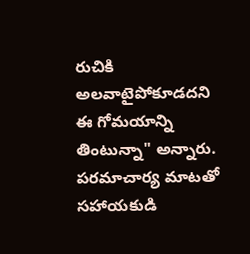రుచికి అలవాటైపోకూడదని ఈ గోమయాన్ని తింటున్నా" అన్నారు.
పరమాచార్య మాటతో సహాయకుడి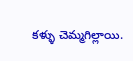కళ్ళు చెమ్మగిల్లాయి.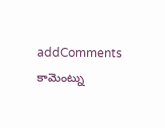addComments
కామెంట్ను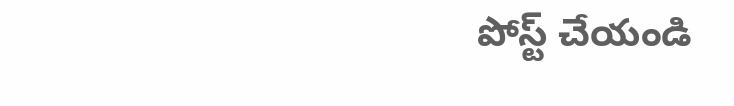పోస్ట్ చేయండి